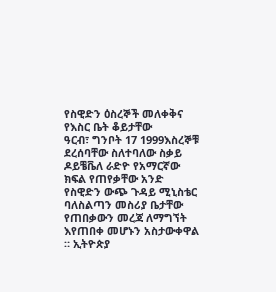የስዊድን ዕስረኞች መለቀቅና የእስር ቤት ቆይታቸው
ዓርብ፣ ግንቦት 17 1999እስረኞቹ ደረሰባቸው ስለተባለው ስቃይ ዶይቼቬለ ራድዮ የአማርኛው ክፍል የጠየቃቸው አንድ የስዊድን ውጭ ጉዳይ ሚኒስቴር ባለስልጣን መስሪያ ቤታቸው የጠበቃውን መረጃ ለማግኘት እየጠበቀ መሆኑን አስታውቀዋል ። ኢትዮጵያ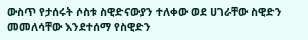ውስጥ የታሰሩት ሶስቱ ስዊድናውያን ተለቀው ወደ ሀገራቸው ስዊድን መመለሳቸው እንደተሰማ የስዊድን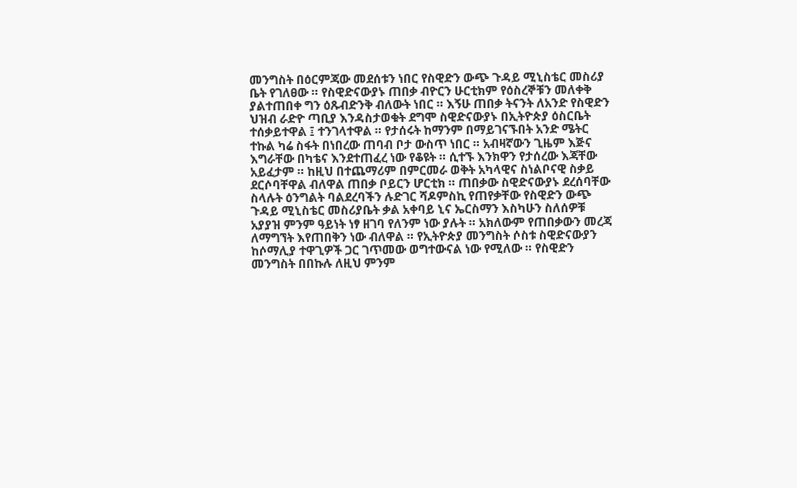መንግስት በዕርምጃው መደሰቱን ነበር የስዊድን ውጭ ጉዳይ ሚኒስቴር መስሪያ ቤት የገለፀው ። የስዊድናውያኑ ጠበቃ ብዮርን ሁርቲክም የዕስረኞቹን መለቀቅ ያልተጠበቀ ግን ዕጹብድንቅ ብለውት ነበር ። እኝሁ ጠበቃ ትናንት ለአንድ የስዊድን ህዝብ ራድዮ ጣቢያ እንዳስታወቁት ደግሞ ስዊድናውያኑ በኢትዮጵያ ዕስርቤት ተሰቃይተዋል ፤ ተንገላተዋል ። የታሰሩት ከማንም በማይገናኙበት አንድ ሜትር ተኩል ካሬ ስፋት በነበረው ጠባብ ቦታ ውስጥ ነበር ። አብዛኛውን ጊዜም እጅና እግራቸው በካቴና እንደተጠፈረ ነው የቆዩት ። ሲተኙ እንክዋን የታሰረው እጃቸው አይፈታም ። ከዚህ በተጨማሪም በምርመራ ወቅት አካላዊና ስነልቦናዊ ስቃይ ደርሶባቸዋል ብለዋል ጠበቃ ቦይርን ሆርቲክ ። ጠበቃው ስዊድናውያኑ ደረሰባቸው ስላሉት ዕንግልት ባልደረባችን ሉድገር ሻዶምስኪ የጠየቃቸው የስዊድን ውጭ ጉዳይ ሚኒስቴር መስሪያቤት ቃል አቀባይ ኒና ኤርስማን እስካሁን ስለሰዎቹ አያያዝ ምንም ዓይነት ነፃ ዘገባ የለንም ነው ያሉት ። አክለውም የጠበቃውን መረጃ ለማግኘት እየጠበቅን ነው ብለዋል ። የኢትዮጵያ መንግስት ሶስቱ ስዊድናውያን ከሶማሊያ ተዋጊዎች ጋር ገጥመው ወግተውናል ነው የሚለው ። የስዊድን መንግስት በበኩሉ ለዚህ ምንም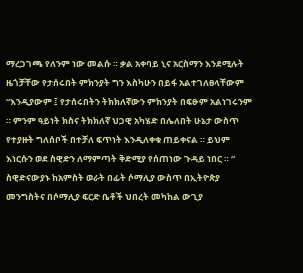ማረጋገጫ የለንም ነው መልሱ ። ቃል አቀባይ ኒና አርስማን እንደሚሉት ዜጎቻቸው የታሰሩበት ምክንያት ግን እስካሁን በይፋ አልተገለፀላቸውም
“እንዲያውም ፤ የታሰሩበትን ትክክለኛውን ምክንያት በፍፁም አልነገሩንም ። ምንም ዓይነት ክስና ትክክለኛ ህጋዊ አካሄድ በሌለበት ሁኔታ ውስጥ የተያዙት ግለሰቦች በተቻለ ፍጥነት እንዲለቀቁ ጠይቀናል ። ይህም እነርሱን ወደ ስዊድን ለማምጣት ቅድሚያ የሰጠነው ጉዳይ ነበር ። “
ስዊድናውያኑ ከአምስት ወራት በፊት ሶማሊያ ውስጥ በኢትዮጵያ መንግስትና በሶማሊያ ፍርድ ቤቶች ህበረት መካከል ውጊያ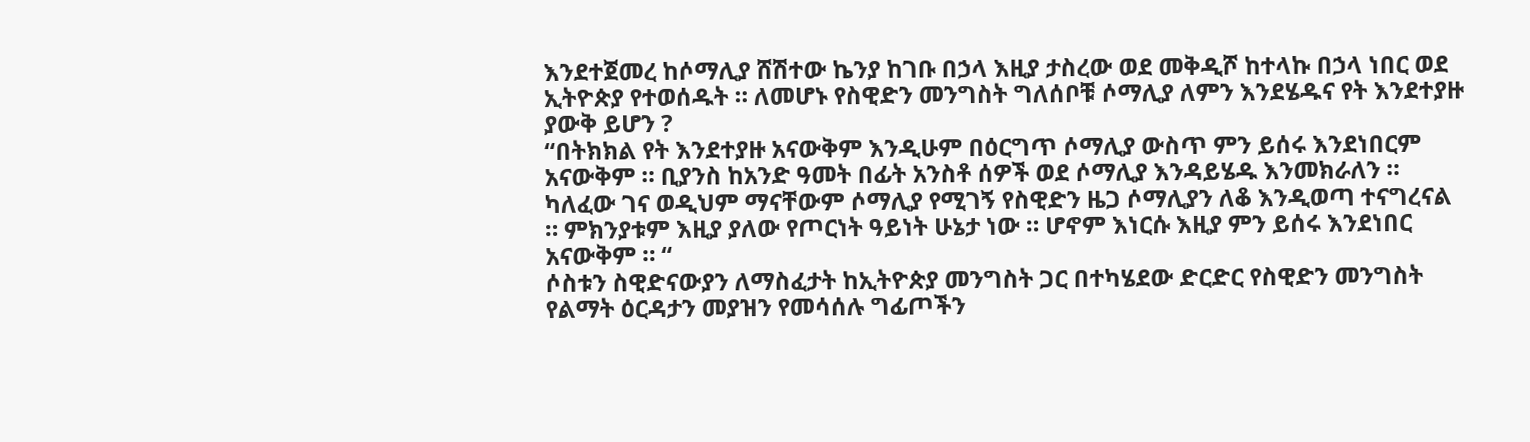እንደተጀመረ ከሶማሊያ ሸሽተው ኬንያ ከገቡ በኃላ እዚያ ታስረው ወደ መቅዲሾ ከተላኩ በኃላ ነበር ወደ ኢትዮጵያ የተወሰዱት ። ለመሆኑ የስዊድን መንግስት ግለሰቦቹ ሶማሊያ ለምን እንደሄዱና የት እንደተያዙ ያውቅ ይሆን ?
“በትክክል የት እንደተያዙ አናውቅም እንዲሁም በዕርግጥ ሶማሊያ ውስጥ ምን ይሰሩ እንደነበርም አናውቅም ። ቢያንስ ከአንድ ዓመት በፊት አንስቶ ሰዎች ወደ ሶማሊያ እንዳይሄዱ እንመክራለን ። ካለፈው ገና ወዲህም ማናቸውም ሶማሊያ የሚገኝ የስዊድን ዜጋ ሶማሊያን ለቆ እንዲወጣ ተናግረናል ። ምክንያቱም እዚያ ያለው የጦርነት ዓይነት ሁኔታ ነው ። ሆኖም እነርሱ እዚያ ምን ይሰሩ እንደነበር አናውቅም ። “
ሶስቱን ስዊድናውያን ለማስፈታት ከኢትዮጵያ መንግስት ጋር በተካሄደው ድርድር የስዊድን መንግስት የልማት ዕርዳታን መያዝን የመሳሰሉ ግፊጦችን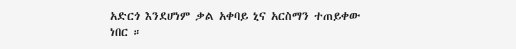አድርጎ እንደሆነም ቃል አቀባይ ኒና አርስማን ተጠይቀው ነበር ።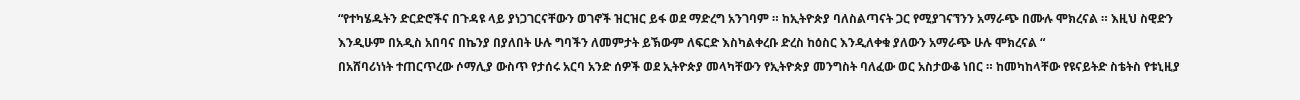“የተካሄዱትን ድርድሮችና በጉዳዩ ላይ ያነጋገርናቸውን ወገኖች ዝርዝር ይፋ ወደ ማድረግ አንገባም ። ከኢትዮጵያ ባለስልጣናት ጋር የሚያገናኘንን አማራጭ በሙሉ ሞክረናል ። እዚህ ስዊድን እንዲሁም በአዲስ አበባና በኬንያ በያለበት ሁሉ ግባችን ለመምታት ይኽውም ለፍርድ እስካልቀረቡ ድረስ ከዕስር እንዲለቀቁ ያለውን አማራጭ ሁሉ ሞክረናል “
በአሸባሪነነት ተጠርጥረው ሶማሊያ ውስጥ የታሰሩ አርባ አንድ ሰዎች ወደ ኢትዮጵያ መላካቸውን የኢትዮጵያ መንግስት ባለፈው ወር አስታውቆ ነበር ። ከመካከላቸው የዩናይትድ ስቴትስ የቱኒዚያ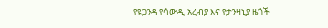የዩጋንዳ የሳውዲ አረብያ እና የታንዛኒያ ዜጎች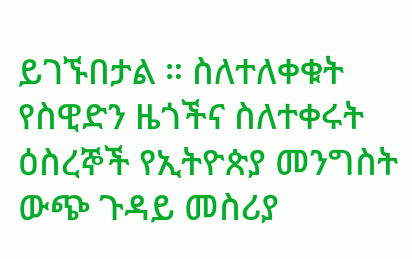ይገኙበታል ። ስለተለቀቁት የስዊድን ዜጎችና ስለተቀሩት ዕስረኞች የኢትዮጵያ መንግስት ውጭ ጉዳይ መስሪያ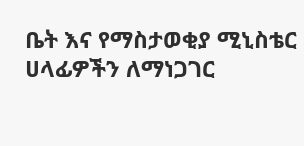ቤት እና የማስታወቂያ ሚኒስቴር ሀላፊዎችን ለማነጋገር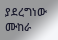ያደረግነው ሙከራ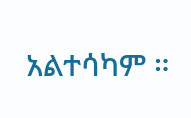አልተሳካም ።